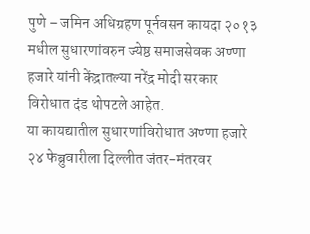पुणे – जमिन अधिग्रहण पूर्नवसन कायदा २०१३ मधील सुधारणांवरुन ज्येष्ठ समाजसेवक अण्णा हजारे यांनी केंद्रातल्या नरेंद्र मोदी सरकार विरोधात दंड थोपटले आहेत.
या कायद्यातील सुधारणांविरोधात अण्णा हजारे २४ फेब्रुवारीला दिल्लीत जंतर-मंतरवर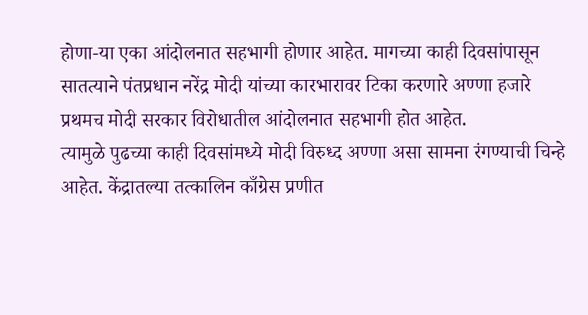होणा-या एका आंदोलनात सहभागी होणार आहेत. मागच्या काही दिवसांपासून सातत्याने पंतप्रधान नरेंद्र मोदी यांच्या कारभारावर टिका करणारे अण्णा हजारे प्रथमच मोदी सरकार विरोधातील आंदोलनात सहभागी होत आहेत.
त्यामुळे पुढच्या काही दिवसांमध्ये मोदी विरुध्द अण्णा असा सामना रंगण्याची चिन्हे आहेत. केंद्रातल्या तत्कालिन काँग्रेस प्रणीत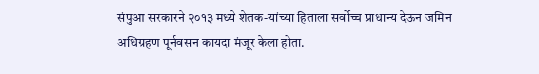संपुआ सरकारने २०१३ मध्ये शेतक-यांच्या हिताला सर्वोच्च प्राधान्य देऊन जमिन अधिग्रहण पूर्नवसन कायदा मंजूर केला होता.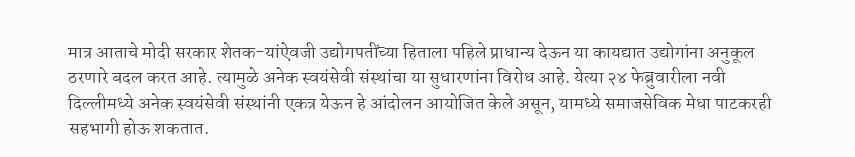मात्र आताचे मोदी सरकार शेतक-यांऐवजी उद्योगपतींच्या हिताला पहिले प्राधान्य देऊन या कायद्यात उद्योगांना अनुकूल ठरणारे बदल करत आहे. त्यामुळे अनेक स्वयंसेवी संस्थांचा या सुधारणांना विरोध आहे. येत्या २४ फेब्रुवारीला नवी दिल्लीमध्ये अनेक स्वयंसेवी संस्थांनी एकत्र येऊन हे आंदोलन आयोजित केले असून, यामध्ये समाजसेविक मेधा पाटकरही सहभागी होऊ शकतात.